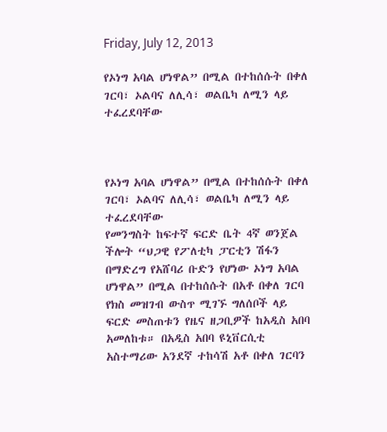Friday, July 12, 2013

የኦነግ አባል ሆነዋል” በሚል በተከሰሱት በቀለ ገርባ፣ ኦልባና ለሊሳ፣ ወልቤካ ለሚን ላይ ተፈረደባቸው



የኦነግ አባል ሆነዋል” በሚል በተከሰሱት በቀለ ገርባ፣ ኦልባና ለሊሳ፣ ወልቤካ ለሚን ላይ ተፈረደባቸው
የመንግስት ከፍተኛ ፍርድ ቤት 4ኛ ወንጀል ችሎት “ህጋዊ የፖለቲካ ፓርቲን ሽፋን በማድረግ የአሸባሪ ቡድን የሆነው ኦነግ አባል ሆነዋል” በሚል በተከሰሱት በአቶ በቀለ ገርባ የክስ መዝገብ ውስጥ ሚገኙ ግለሰቦች ላይ ፍርድ መስጠቱን የዜና ዘጋቢዎች ከአዲስ አበባ አመለከቱ። በአዲስ አበባ ዩኒቨርሲቲ አስተማሪው አንደኛ ተከሳሽ አቶ በቀለ ገርባን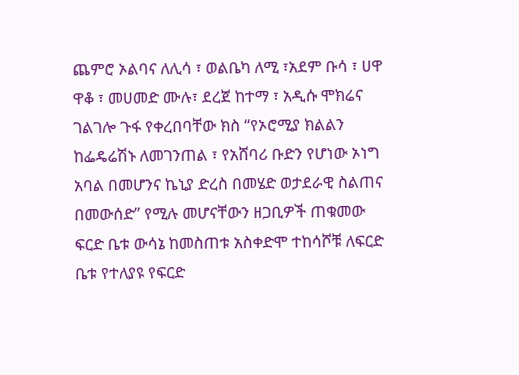ጨምሮ ኦልባና ለሊሳ ፣ ወልቤካ ለሚ ፣አደም ቡሳ ፣ ሀዋ ዋቆ ፣ መሀመድ ሙሉ፣ ደረጀ ከተማ ፣ አዲሱ ሞክሬና ገልገሎ ጉፋ የቀረበባቸው ክስ “የኦሮሚያ ክልልን ከፌዴሬሽኑ ለመገንጠል ፣ የአሸባሪ ቡድን የሆነው ኦነግ አባል በመሆንና ኬኒያ ድረስ በመሄድ ወታደራዊ ስልጠና በመውሰድ” የሚሉ መሆናቸውን ዘጋቢዎች ጠቁመው ፍርድ ቤቱ ውሳኔ ከመስጠቱ አስቀድሞ ተከሳሾቹ ለፍርድ ቤቱ የተለያዩ የፍርድ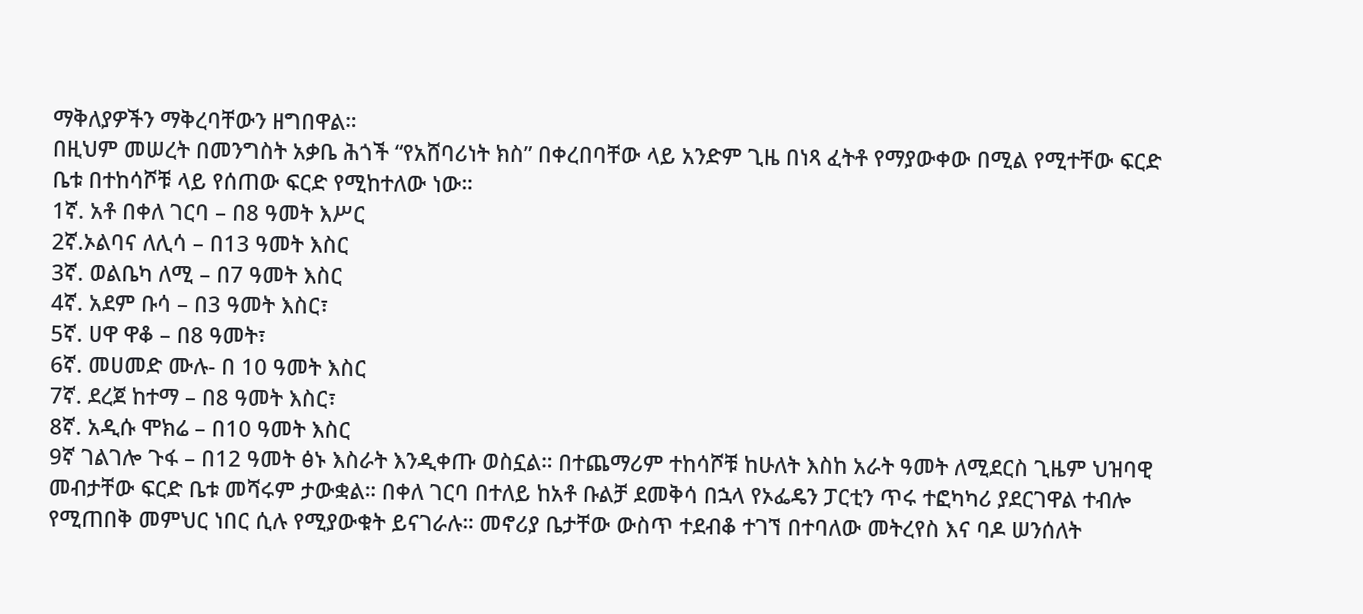ማቅለያዎችን ማቅረባቸውን ዘግበዋል።
በዚህም መሠረት በመንግስት አቃቤ ሕጎች “የአሸባሪነት ክስ” በቀረበባቸው ላይ አንድም ጊዜ በነጻ ፈትቶ የማያውቀው በሚል የሚተቸው ፍርድ ቤቱ በተከሳሾቹ ላይ የሰጠው ፍርድ የሚከተለው ነው።
1ኛ. አቶ በቀለ ገርባ – በ8 ዓመት እሥር
2ኛ.ኦልባና ለሊሳ – በ13 ዓመት እስር
3ኛ. ወልቤካ ለሚ – በ7 ዓመት እስር
4ኛ. አደም ቡሳ – በ3 ዓመት እስር፣
5ኛ. ሀዋ ዋቆ – በ8 ዓመት፣
6ኛ. መሀመድ ሙሉ- በ 10 ዓመት እስር
7ኛ. ደረጀ ከተማ – በ8 ዓመት እስር፣
8ኛ. አዲሱ ሞክሬ – በ10 ዓመት እስር
9ኛ ገልገሎ ጉፋ – በ12 ዓመት ፅኑ እስራት እንዲቀጡ ወስኗል። በተጨማሪም ተከሳሾቹ ከሁለት እስከ አራት ዓመት ለሚደርስ ጊዜም ህዝባዊ መብታቸው ፍርድ ቤቱ መሻሩም ታውቋል። በቀለ ገርባ በተለይ ከአቶ ቡልቻ ደመቅሳ በኋላ የኦፌዴን ፓርቲን ጥሩ ተፎካካሪ ያደርገዋል ተብሎ የሚጠበቅ መምህር ነበር ሲሉ የሚያውቁት ይናገራሉ። መኖሪያ ቤታቸው ውስጥ ተደብቆ ተገኘ በተባለው መትረየስ እና ባዶ ሠንሰለት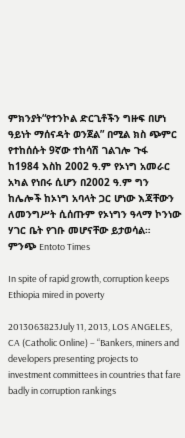ምክንያት“የተንኮል ድርጊቶችን ግዙፍ በሆነ ዓይነት ማሰናዳት ወንጀል” በሚል ክስ ጭምር የተከሰሱት 9ኛው ተከሳሽ ገልገሎ ጉፋ ከ1984 እስከ 2002 ዓ.ም የኦነግ አመራር አካል የነበሩ ሲሆን በ2002 ዓ.ም ግን ከሌሎች ከኦነግ አባላት ጋር ሆነው እጃቸውን ለመንግሥት ሲሰጡም የኦነግን ዓላማ ኮንነው ሃገር ቤት የገቡ መሆናቸው ይታወሳል።
ምንጭ Entoto Times

In spite of rapid growth, corruption keeps Ethiopia mired in poverty

2013063823July 11, 2013, LOS ANGELES, CA (Catholic Online) – “Bankers, miners and developers presenting projects to investment committees in countries that fare badly in corruption rankings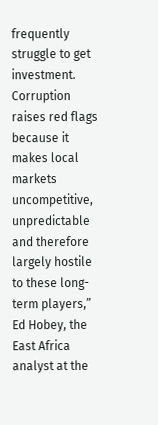frequently struggle to get investment. Corruption raises red flags because it makes local markets uncompetitive, unpredictable and therefore largely hostile to these long-term players,” Ed Hobey, the East Africa analyst at the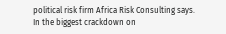political risk firm Africa Risk Consulting says.
In the biggest crackdown on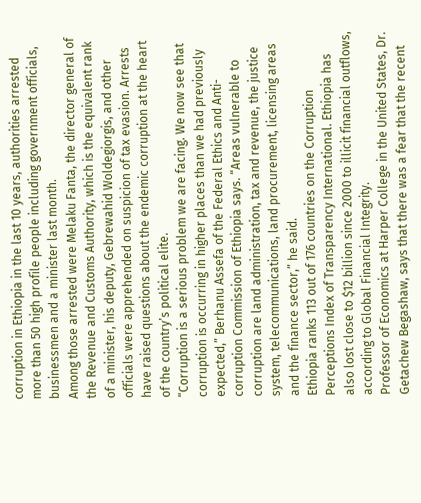corruption in Ethiopia in the last 10 years, authorities arrested more than 50 high profile people including government officials, businessmen and a minister last month.
Among those arrested were Melaku Fanta, the director general of the Revenue and Customs Authority, which is the equivalent rank of a minister, his deputy, Gebrewahid Woldegiorgis, and other officials were apprehended on suspicion of tax evasion. Arrests have raised questions about the endemic corruption at the heart of the country’s political elite.
“Corruption is a serious problem we are facing. We now see that corruption is occurring in higher places than we had previously expected,” Berhanu Assefa of the Federal Ethics and Anti-corruption Commission of Ethiopia says. “Areas vulnerable to corruption are land administration, tax and revenue, the justice system, telecommunications, land procurement, licensing areas and the finance sector,” he said.
Ethiopia ranks 113 out of 176 countries on the Corruption Perceptions Index of Transparency International. Ethiopia has also lost close to $12 billion since 2000 to illicit financial outflows, according to Global Financial Integrity.
Professor of Economics at Harper College in the United States, Dr. Getachew Begashaw, says that there was a fear that the recent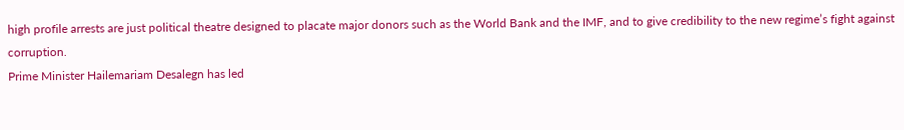high profile arrests are just political theatre designed to placate major donors such as the World Bank and the IMF, and to give credibility to the new regime’s fight against corruption.
Prime Minister Hailemariam Desalegn has led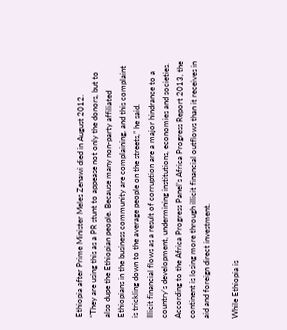Ethiopia after Prime Minister Meles Zenawi died in August 2012.
“They are using this as a PR stunt to appease not only the donors, but to also dupe the Ethiopian people. Because many non-party affiliated Ethiopians in the business community are complaining, and this complaint is trickling down to the average people on the streets,” he said.
Illicit financial flows as a result of corruption are a major hindrance to a country’s development, undermining institutions, economies and societies. According to the Africa Progress Panel’s Africa Progress Report 2013, the continent is losing more through illicit financial outflows than it receives in aid and foreign direct investment.

While Ethiopia is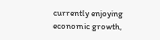currently enjoying economic growth,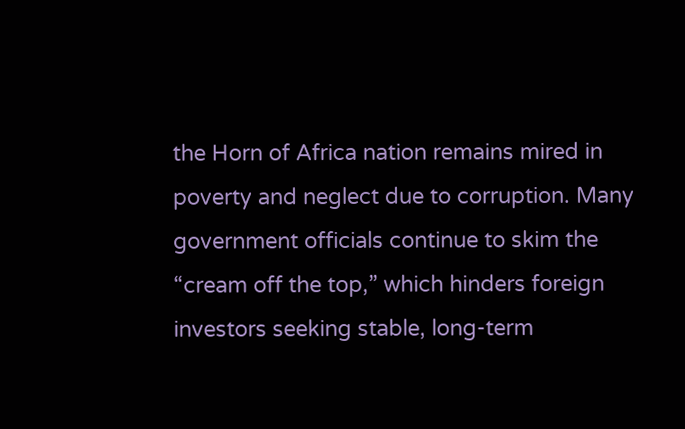the Horn of Africa nation remains mired in poverty and neglect due to corruption. Many government officials continue to skim the “cream off the top,” which hinders foreign investors seeking stable, long-term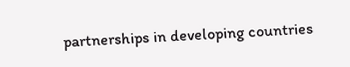partnerships in developing countries